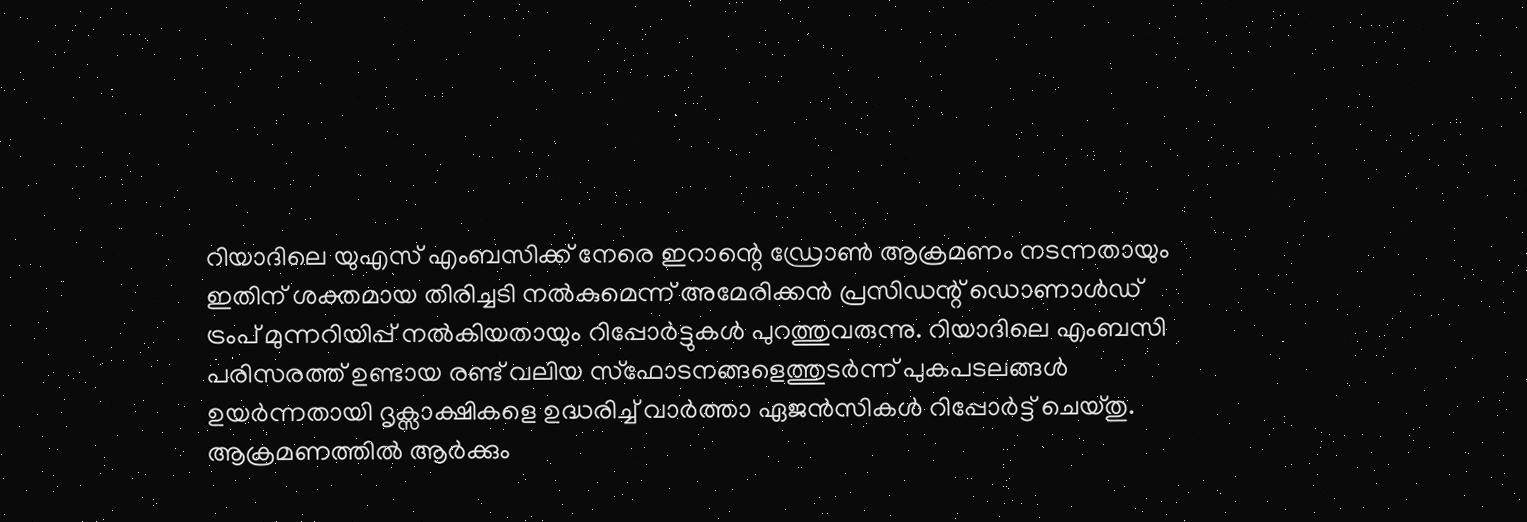റിയാദിലെ യുഎസ് എംബസിക്ക് നേരെ ഇറാന്റെ ഡ്രോൺ ആക്രമണം നടന്നതായും ഇതിന് ശക്തമായ തിരിച്ചടി നൽകുമെന്ന് അമേരിക്കൻ പ്രസിഡന്റ് ഡൊണാൾഡ് ട്രംപ് മുന്നറിയിപ്പ് നൽകിയതായും റിപ്പോർട്ടുകൾ പുറത്തുവരുന്നു. റിയാദിലെ എംബസി പരിസരത്ത് ഉണ്ടായ രണ്ട് വലിയ സ്ഫോടനങ്ങളെത്തുടർന്ന് പുകപടലങ്ങൾ ഉയർന്നതായി ദൃക്സാക്ഷികളെ ഉദ്ധരിച്ച് വാർത്താ ഏജൻസികൾ റിപ്പോർട്ട് ചെയ്തു. ആക്രമണത്തിൽ ആർക്കും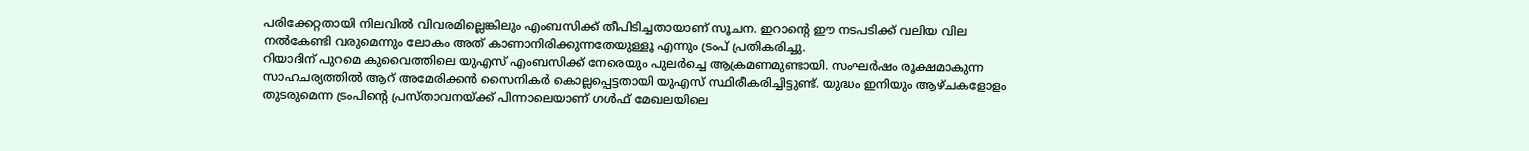പരിക്കേറ്റതായി നിലവിൽ വിവരമില്ലെങ്കിലും എംബസിക്ക് തീപിടിച്ചതായാണ് സൂചന. ഇറാന്റെ ഈ നടപടിക്ക് വലിയ വില നൽകേണ്ടി വരുമെന്നും ലോകം അത് കാണാനിരിക്കുന്നതേയുള്ളൂ എന്നും ട്രംപ് പ്രതികരിച്ചു.
റിയാദിന് പുറമെ കുവൈത്തിലെ യുഎസ് എംബസിക്ക് നേരെയും പുലർച്ചെ ആക്രമണമുണ്ടായി. സംഘർഷം രൂക്ഷമാകുന്ന സാഹചര്യത്തിൽ ആറ് അമേരിക്കൻ സൈനികർ കൊല്ലപ്പെട്ടതായി യുഎസ് സ്ഥിരീകരിച്ചിട്ടുണ്ട്. യുദ്ധം ഇനിയും ആഴ്ചകളോളം തുടരുമെന്ന ട്രംപിന്റെ പ്രസ്താവനയ്ക്ക് പിന്നാലെയാണ് ഗൾഫ് മേഖലയിലെ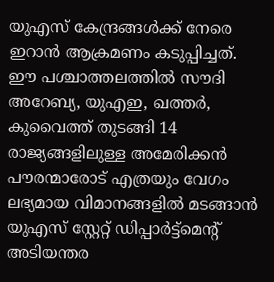യുഎസ് കേന്ദ്രങ്ങൾക്ക് നേരെ ഇറാൻ ആക്രമണം കടുപ്പിച്ചത്. ഈ പശ്ചാത്തലത്തിൽ സൗദി അറേബ്യ, യുഎഇ, ഖത്തർ, കുവൈത്ത് തുടങ്ങി 14 രാജ്യങ്ങളിലുള്ള അമേരിക്കൻ പൗരന്മാരോട് എത്രയും വേഗം ലഭ്യമായ വിമാനങ്ങളിൽ മടങ്ങാൻ യുഎസ് സ്റ്റേറ്റ് ഡിപ്പാർട്ട്മെന്റ് അടിയന്തര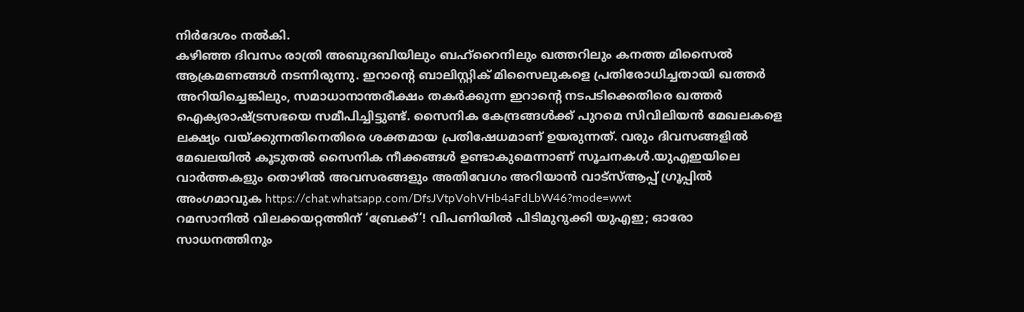നിർദേശം നൽകി.
കഴിഞ്ഞ ദിവസം രാത്രി അബുദബിയിലും ബഹ്റൈനിലും ഖത്തറിലും കനത്ത മിസൈൽ ആക്രമണങ്ങൾ നടന്നിരുന്നു. ഇറാന്റെ ബാലിസ്റ്റിക് മിസൈലുകളെ പ്രതിരോധിച്ചതായി ഖത്തർ അറിയിച്ചെങ്കിലും, സമാധാനാന്തരീക്ഷം തകർക്കുന്ന ഇറാന്റെ നടപടിക്കെതിരെ ഖത്തർ ഐക്യരാഷ്ട്രസഭയെ സമീപിച്ചിട്ടുണ്ട്. സൈനിക കേന്ദ്രങ്ങൾക്ക് പുറമെ സിവിലിയൻ മേഖലകളെ ലക്ഷ്യം വയ്ക്കുന്നതിനെതിരെ ശക്തമായ പ്രതിഷേധമാണ് ഉയരുന്നത്. വരും ദിവസങ്ങളിൽ മേഖലയിൽ കൂടുതൽ സൈനിക നീക്കങ്ങൾ ഉണ്ടാകുമെന്നാണ് സൂചനകൾ.യുഎഇയിലെ വാർത്തകളും തൊഴിൽ അവസരങ്ങളും അതിവേഗം അറിയാൻ വാട്സ്ആപ്പ് ഗ്രൂപ്പിൽ അംഗമാവുക https://chat.whatsapp.com/DfsJVtpVohVHb4aFdLbW46?mode=wwt
റമസാനിൽ വിലക്കയറ്റത്തിന് ‘ബ്രേക്ക്’! വിപണിയിൽ പിടിമുറുക്കി യുഎഇ; ഓരോ സാധനത്തിനും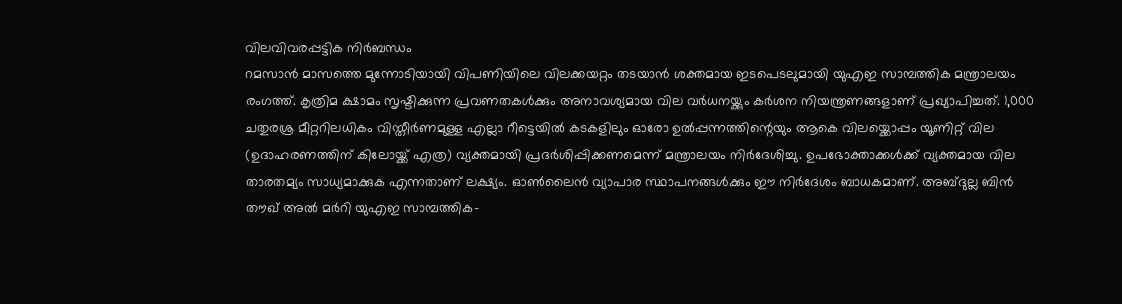വിലവിവരപ്പട്ടിക നിർബന്ധം
റമസാൻ മാസത്തെ മുന്നോടിയായി വിപണിയിലെ വിലക്കയറ്റം തടയാൻ ശക്തമായ ഇടപെടലുമായി യുഎഇ സാമ്പത്തിക മന്ത്രാലയം രംഗത്ത്. കൃത്രിമ ക്ഷാമം സൃഷ്ടിക്കുന്ന പ്രവണതകൾക്കും അനാവശ്യമായ വില വർധനയ്ക്കും കർശന നിയന്ത്രണങ്ങളാണ് പ്രഖ്യാപിച്ചത്. 1,000 ചതുരശ്ര മീറ്ററിലധികം വിസ്തീർണമുള്ള എല്ലാ റീട്ടെയിൽ കടകളിലും ഓരോ ഉൽപ്പന്നത്തിന്റെയും ആകെ വിലയ്ക്കൊപ്പം യൂണിറ്റ് വില (ഉദാഹരണത്തിന് കിലോയ്ക്ക് എത്ര) വ്യക്തമായി പ്രദർശിപ്പിക്കണമെന്ന് മന്ത്രാലയം നിർദേശിച്ചു. ഉപഭോക്താക്കൾക്ക് വ്യക്തമായ വില താരതമ്യം സാധ്യമാക്കുക എന്നതാണ് ലക്ഷ്യം. ഓൺലൈൻ വ്യാപാര സ്ഥാപനങ്ങൾക്കും ഈ നിർദേശം ബാധകമാണ്. അബ്ദുല്ല ബിൻ തൗഖ് അൽ മർറി യുഎഇ സാമ്പത്തിക-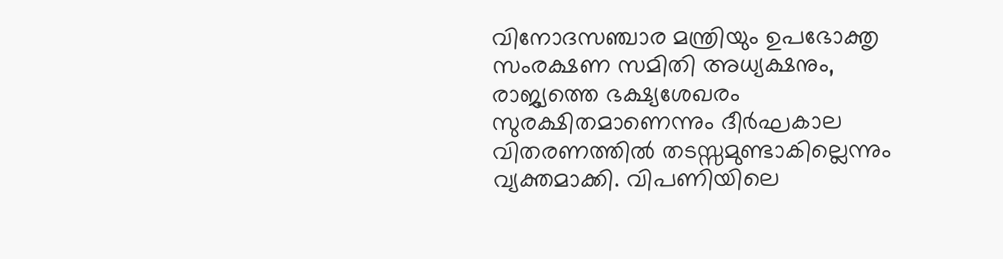വിനോദസഞ്ചാര മന്ത്രിയും ഉപഭോക്തൃ സംരക്ഷണ സമിതി അധ്യക്ഷനും, രാജ്യത്തെ ഭക്ഷ്യശേഖരം സുരക്ഷിതമാണെന്നും ദീർഘകാല വിതരണത്തിൽ തടസ്സമുണ്ടാകില്ലെന്നും വ്യക്തമാക്കി. വിപണിയിലെ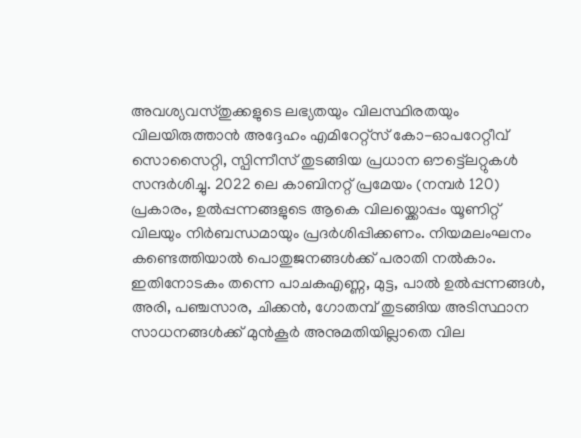അവശ്യവസ്തുക്കളുടെ ലഭ്യതയും വിലസ്ഥിരതയും വിലയിരുത്താൻ അദ്ദേഹം എമിറേറ്റ്സ് കോ-ഓപറേറ്റീവ് സൊസൈറ്റി, സ്പിന്നീസ് തുടങ്ങിയ പ്രധാന ഔട്ട്ലെറ്റുകൾ സന്ദർശിച്ചു. 2022 ലെ കാബിനറ്റ് പ്രമേയം (നമ്പർ 120) പ്രകാരം, ഉൽപ്പന്നങ്ങളുടെ ആകെ വിലയ്ക്കൊപ്പം യൂണിറ്റ് വിലയും നിർബന്ധമായും പ്രദർശിപ്പിക്കണം. നിയമലംഘനം കണ്ടെത്തിയാൽ പൊതുജനങ്ങൾക്ക് പരാതി നൽകാം.
ഇതിനോടകം തന്നെ പാചകഎണ്ണ, മുട്ട, പാൽ ഉൽപ്പന്നങ്ങൾ, അരി, പഞ്ചസാര, ചിക്കൻ, ഗോതമ്പ് തുടങ്ങിയ അടിസ്ഥാന സാധനങ്ങൾക്ക് മുൻകൂർ അനുമതിയില്ലാതെ വില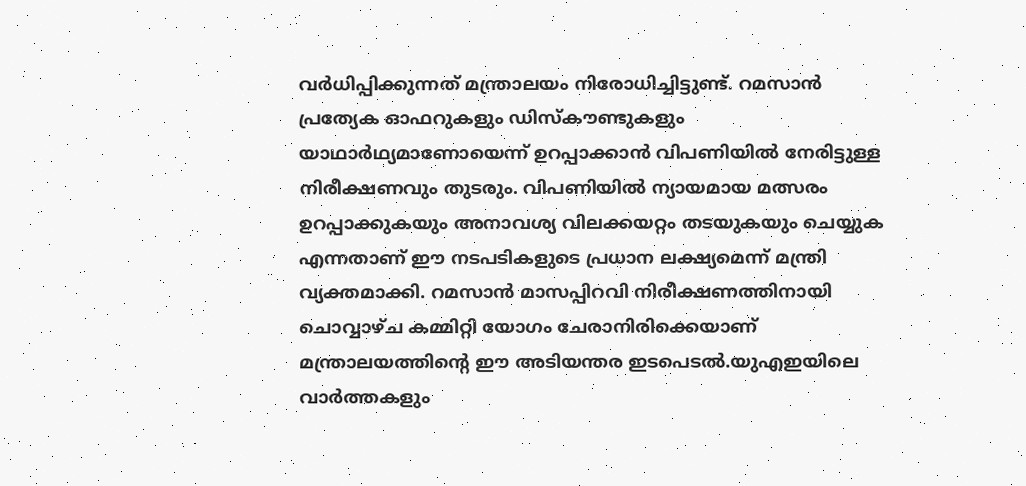വർധിപ്പിക്കുന്നത് മന്ത്രാലയം നിരോധിച്ചിട്ടുണ്ട്. റമസാൻ പ്രത്യേക ഓഫറുകളും ഡിസ്കൗണ്ടുകളും യാഥാർഥ്യമാണോയെന്ന് ഉറപ്പാക്കാൻ വിപണിയിൽ നേരിട്ടുള്ള നിരീക്ഷണവും തുടരും. വിപണിയിൽ ന്യായമായ മത്സരം ഉറപ്പാക്കുകയും അനാവശ്യ വിലക്കയറ്റം തടയുകയും ചെയ്യുക എന്നതാണ് ഈ നടപടികളുടെ പ്രധാന ലക്ഷ്യമെന്ന് മന്ത്രി വ്യക്തമാക്കി. റമസാൻ മാസപ്പിറവി നിരീക്ഷണത്തിനായി ചൊവ്വാഴ്ച കമ്മിറ്റി യോഗം ചേരാനിരിക്കെയാണ് മന്ത്രാലയത്തിന്റെ ഈ അടിയന്തര ഇടപെടൽ.യുഎഇയിലെ വാർത്തകളും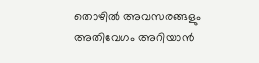തൊഴിൽ അവസരങ്ങളും അതിവേഗം അറിയാൻ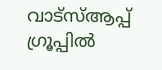വാട്സ്ആപ്പ് ഗ്രൂപ്പിൽ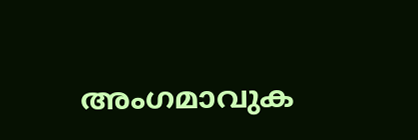അംഗമാവുക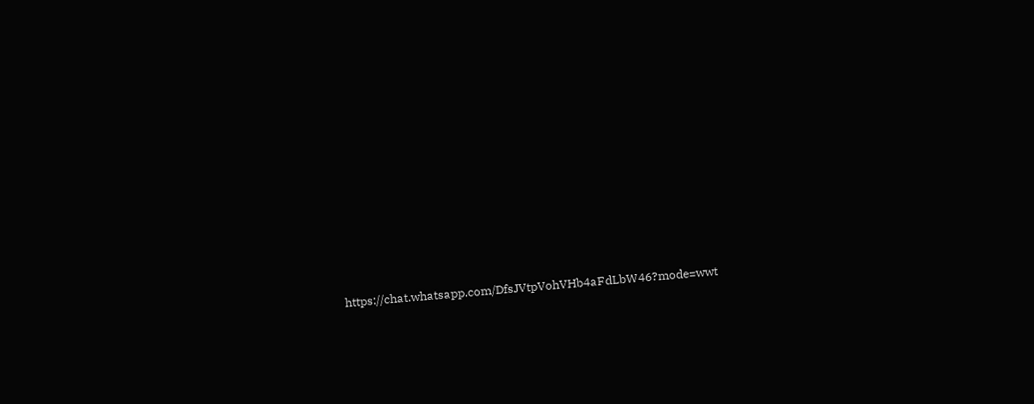https://chat.whatsapp.com/DfsJVtpVohVHb4aFdLbW46?mode=wwt